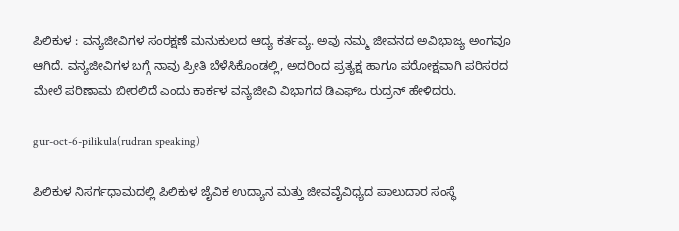ಪಿಲಿಕುಳ : ವನ್ಯಜೀವಿಗಳ ಸಂರಕ್ಷಣೆ ಮನುಕುಲದ ಆದ್ಯ ಕರ್ತವ್ಯ. ಅವು ನಮ್ಮ ಜೀವನದ ಅವಿಭಾಜ್ಯ ಅಂಗವೂ ಆಗಿದೆ. ವನ್ಯಜೀವಿಗಳ ಬಗ್ಗೆ ನಾವು ಪ್ರೀತಿ ಬೆಳೆಸಿಕೊಂಡಲ್ಲಿ, ಅದರಿಂದ ಪ್ರತ್ಯಕ್ಷ ಹಾಗೂ ಪರೋಕ್ಷವಾಗಿ ಪರಿಸರದ ಮೇಲೆ ಪರಿಣಾಮ ಬೀರಲಿದೆ ಎಂದು ಕಾರ್ಕಳ ವನ್ಯಜೀವಿ ವಿಭಾಗದ ಡಿಎಫ್‍ಒ ರುದ್ರನ್ ಹೇಳಿದರು.

gur-oct-6-pilikula(rudran speaking)

ಪಿಲಿಕುಳ ನಿಸರ್ಗಧಾಮದಲ್ಲಿ ಪಿಲಿಕುಳ ಜೈವಿಕ ಉದ್ಯಾನ ಮತ್ತು ಜೀವವೈವಿಧ್ಯದ ಪಾಲುದಾರ ಸಂಸ್ಥೆ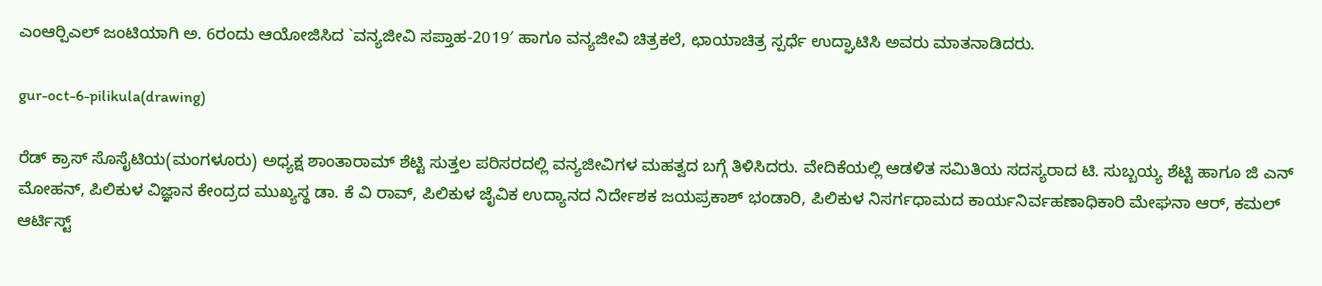ಎಂಆರ್‍ಪಿಎಲ್ ಜಂಟಿಯಾಗಿ ಅ. 6ರಂದು ಆಯೋಜಿಸಿದ `ವನ್ಯಜೀವಿ ಸಪ್ತಾಹ-2019′ ಹಾಗೂ ವನ್ಯಜೀವಿ ಚಿತ್ರಕಲೆ, ಛಾಯಾಚಿತ್ರ ಸ್ಪರ್ಧೆ ಉದ್ಘಾಟಿಸಿ ಅವರು ಮಾತನಾಡಿದರು.

gur-oct-6-pilikula(drawing)

ರೆಡ್ ಕ್ರಾಸ್ ಸೊಸೈಟಿಯ(ಮಂಗಳೂರು) ಅಧ್ಯಕ್ಷ ಶಾಂತಾರಾಮ್ ಶೆಟ್ಟಿ ಸುತ್ತಲ ಪರಿಸರದಲ್ಲಿ ವನ್ಯಜೀವಿಗಳ ಮಹತ್ವದ ಬಗ್ಗೆ ತಿಳಿಸಿದರು. ವೇದಿಕೆಯಲ್ಲಿ ಆಡಳಿತ ಸಮಿತಿಯ ಸದಸ್ಯರಾದ ಟಿ. ಸುಬ್ಬಯ್ಯ ಶೆಟ್ಟಿ ಹಾಗೂ ಜಿ ಎನ್ ಮೋಹನ್, ಪಿಲಿಕುಳ ವಿಜ್ಞಾನ ಕೇಂದ್ರದ ಮುಖ್ಯಸ್ಥ ಡಾ. ಕೆ ವಿ ರಾವ್, ಪಿಲಿಕುಳ ಜೈವಿಕ ಉದ್ಯಾನದ ನಿರ್ದೇಶಕ ಜಯಪ್ರಕಾಶ್ ಭಂಡಾರಿ, ಪಿಲಿಕುಳ ನಿಸರ್ಗಧಾಮದ ಕಾರ್ಯನಿರ್ವಹಣಾಧಿಕಾರಿ ಮೇಘನಾ ಆರ್, ಕಮಲ್ ಆರ್ಟಿಸ್ಟ್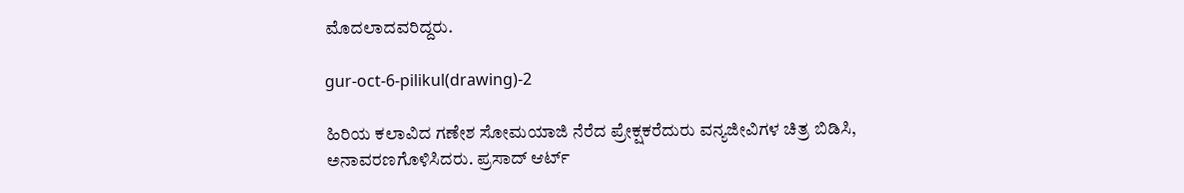ಮೊದಲಾದವರಿದ್ದರು.

gur-oct-6-pilikul(drawing)-2

ಹಿರಿಯ ಕಲಾವಿದ ಗಣೇಶ ಸೋಮಯಾಜಿ ನೆರೆದ ಪ್ರೇಕ್ಷಕರೆದುರು ವನ್ಯಜೀವಿಗಳ ಚಿತ್ರ ಬಿಡಿಸಿ, ಅನಾವರಣಗೊಳಿಸಿದರು. ಪ್ರಸಾದ್ ಆರ್ಟ್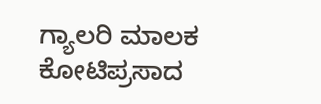ಗ್ಯಾಲರಿ ಮಾಲಕ ಕೋಟಿಪ್ರಸಾದ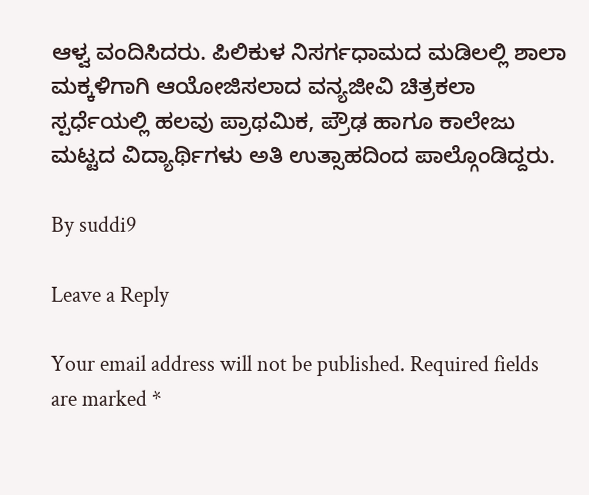ಆಳ್ವ ವಂದಿಸಿದರು. ಪಿಲಿಕುಳ ನಿಸರ್ಗಧಾಮದ ಮಡಿಲಲ್ಲಿ ಶಾಲಾ ಮಕ್ಕಳಿಗಾಗಿ ಆಯೋಜಿಸಲಾದ ವನ್ಯಜೀವಿ ಚಿತ್ರಕಲಾ ಸ್ಪರ್ಧೆಯಲ್ಲಿ ಹಲವು ಪ್ರಾಥಮಿಕ, ಪ್ರೌಢ ಹಾಗೂ ಕಾಲೇಜು ಮಟ್ಟದ ವಿದ್ಯಾರ್ಥಿಗಳು ಅತಿ ಉತ್ಸಾಹದಿಂದ ಪಾಲ್ಗೊಂಡಿದ್ದರು.

By suddi9

Leave a Reply

Your email address will not be published. Required fields are marked *